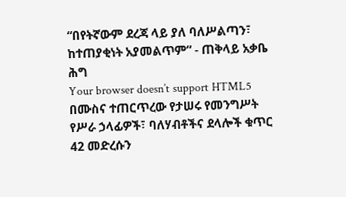“በየትኛውም ደረጃ ላይ ያለ ባለሥልጣን፣ ከተጠያቂነት አያመልጥም” - ጠቅላይ አቃቤ ሕግ
Your browser doesn’t support HTML5
በሙስና ተጠርጥረው የታሠሩ የመንግሥት የሥራ ኃላፊዎች፣ ባለሃብቶችና ደላሎች ቁጥር 42 መድረሱን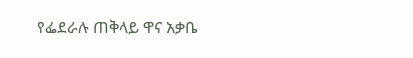የፌደራሉ ጠቅላይ ዋና አቃቤ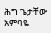ሕግ ጌታቸው አምባዬ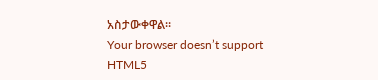አስታውቀዋል።
Your browser doesn’t support HTML5